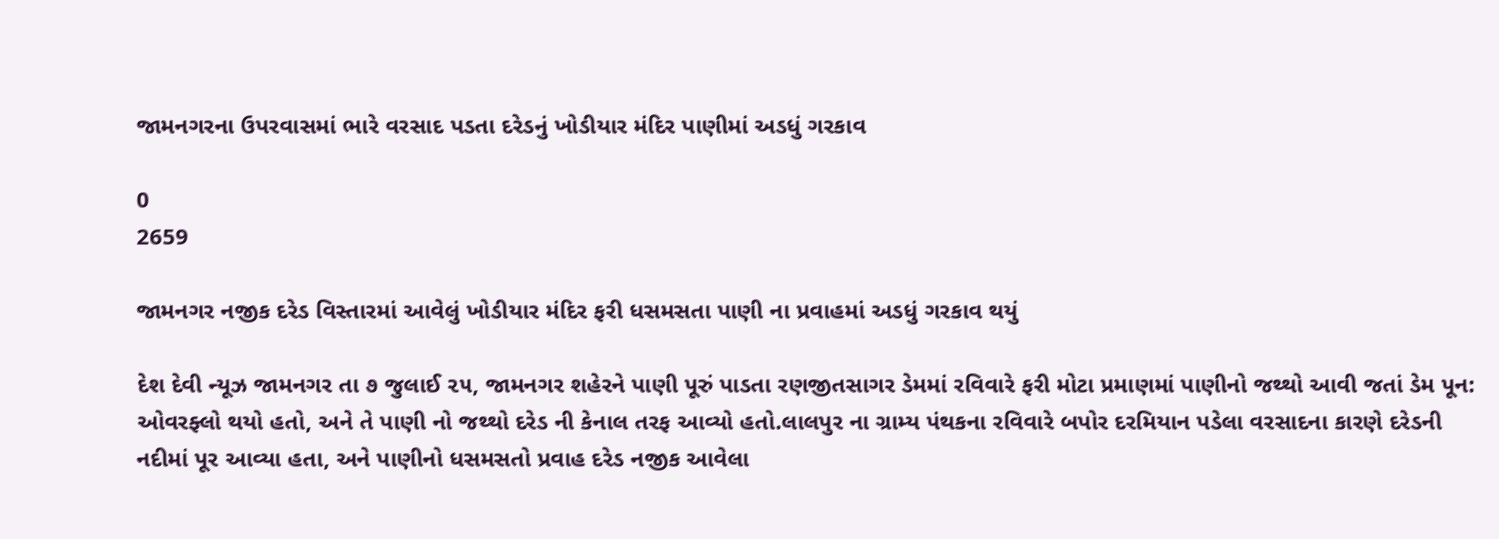જામનગરના ઉપરવાસમાં ભારે વરસાદ પડતા દરેડનું ખોડીયાર મંદિર પાણીમાં અડધું ગરકાવ

0
2659

જામનગર નજીક દરેડ વિસ્તારમાં આવેલું ખોડીયાર મંદિર ફરી ધસમસતા પાણી ના પ્રવાહમાં અડધું ગરકાવ થયું

દેશ દેવી ન્યૂઝ જામનગર તા ૭ જુલાઈ ૨૫, જામનગર શહેરને પાણી પૂરું પાડતા રણજીતસાગર ડેમમાં રવિવારે ફરી મોટા પ્રમાણમાં પાણીનો જથ્થો આવી જતાં ડેમ પૂન: ઓવરફ્લો થયો હતો, અને તે પાણી નો જથ્થો દરેડ ની કેનાલ તરફ આવ્યો હતો.લાલપુર ના ગ્રામ્ય પંથકના રવિવારે બપોર દરમિયાન પડેલા વરસાદના કારણે દરેડની નદીમાં પૂર આવ્યા હતા, અને પાણીનો ધસમસતો પ્રવાહ દરેડ નજીક આવેલા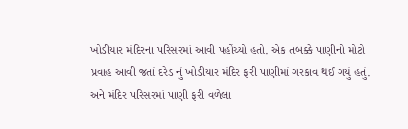ખોડીયાર મંદિરના પરિસરમાં આવી પહોંચ્યો હતો. એક તબક્કે પાણીનો મોટો પ્રવાહ આવી જતાં દરેડ નું ખોડીયાર મંદિર ફરી પાણીમાં ગરકાવ થઈ ગયું હતું. અને મંદિર પરિસરમાં પાણી ફરી વળેલા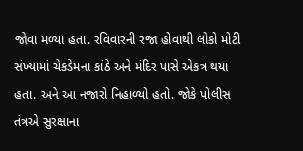જોવા મળ્યા હતા. રવિવારની રજા હોવાથી લોકો મોટી સંખ્યામાં ચેકડેમના કાંઠે અને મંદિર પાસે એકત્ર થયા હતા. અને આ નજારો નિહાળ્યો હતો. જોકે પોલીસ તંત્રએ સુરક્ષાના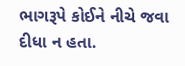ભાગરૂપે કોઈને નીચે જવા દીધા ન હતા.